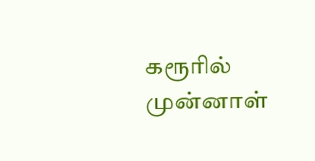கரூரில் முன்னாள்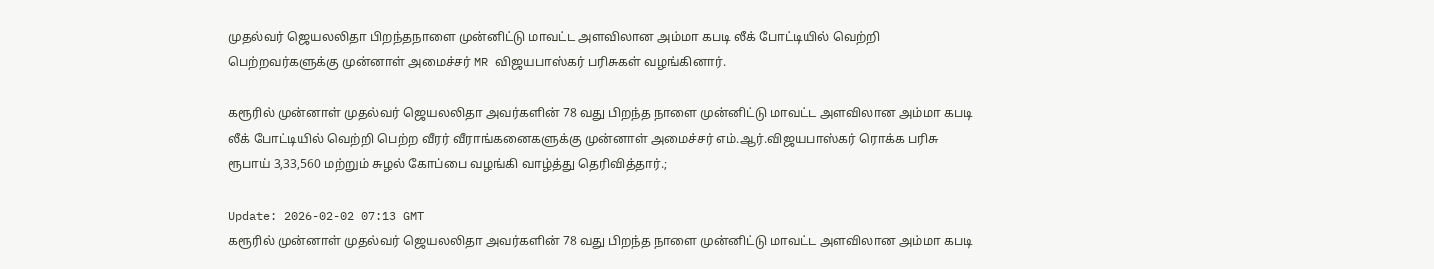முதல்வர் ஜெயலலிதா பிறந்தநாளை முன்னிட்டு மாவட்ட அளவிலான அம்மா கபடி லீக் போட்டியில் வெற்றி பெற்றவர்களுக்கு முன்னாள் அமைச்சர் MR விஜயபாஸ்கர் பரிசுகள் வழங்கினார்.

கரூரில் முன்னாள் முதல்வர் ஜெயலலிதா அவர்களின் 78 வது பிறந்த நாளை முன்னிட்டு மாவட்ட அளவிலான அம்மா கபடி லீக் போட்டியில் வெற்றி பெற்ற வீரர் வீராங்கனைகளுக்கு முன்னாள் அமைச்சர் எம்.ஆர்.விஜயபாஸ்கர் ரொக்க பரிசு ரூபாய் 3,33,560 மற்றும் சுழல் கோப்பை வழங்கி வாழ்த்து தெரிவித்தார்.;

Update: 2026-02-02 07:13 GMT
கரூரில் முன்னாள் முதல்வர் ஜெயலலிதா அவர்களின் 78 வது பிறந்த நாளை முன்னிட்டு மாவட்ட அளவிலான அம்மா கபடி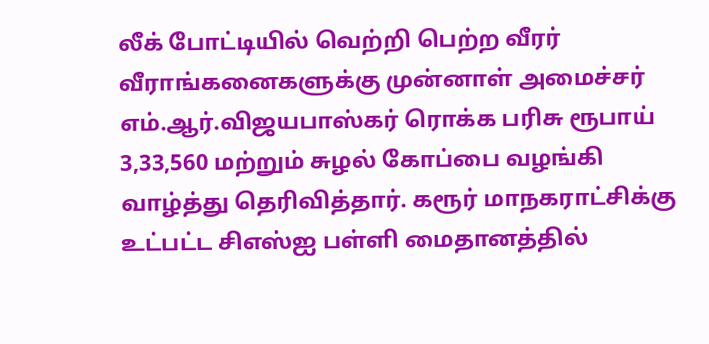லீக் போட்டியில் வெற்றி பெற்ற வீரர் வீராங்கனைகளுக்கு முன்னாள் அமைச்சர் எம்.ஆர்.விஜயபாஸ்கர் ரொக்க பரிசு ரூபாய் 3,33,560 மற்றும் சுழல் கோப்பை வழங்கி வாழ்த்து தெரிவித்தார். கரூர் மாநகராட்சிக்கு உட்பட்ட சிஎஸ்ஐ பள்ளி மைதானத்தில்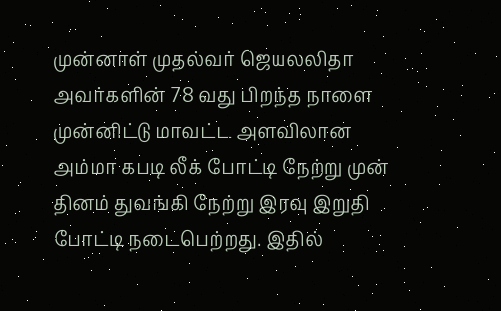முன்னாள் முதல்வர் ஜெயலலிதா அவர்களின் 78 வது பிறந்த நாளை முன்னிட்டு மாவட்ட அளவிலான அம்மா கபடி லீக் போட்டி நேற்று முன் தினம் துவங்கி நேற்று இரவு இறுதி போட்டி நடைபெற்றது. இதில்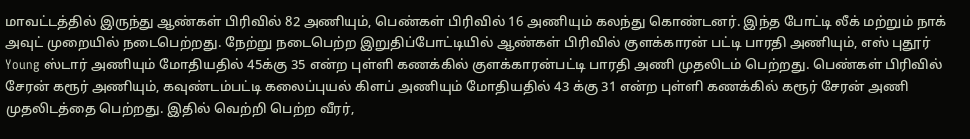மாவட்டத்தில் இருந்து ஆண்கள் பிரிவில் 82 அணியும், பெண்கள் பிரிவில் 16 அணியும் கலந்து கொண்டனர். இந்த போட்டி லீக் மற்றும் நாக் அவுட் முறையில் நடைபெற்றது. நேற்று நடைபெற்ற இறுதிப்போட்டியில் ஆண்கள் பிரிவில் குளக்காரன் பட்டி பாரதி அணியும், எஸ் புதூர் Young ஸ்டார் அணியும் மோதியதில் 45க்கு 35 என்ற புள்ளி கணக்கில் குளக்காரன்பட்டி பாரதி அணி முதலிடம் பெற்றது. பெண்கள் பிரிவில் சேரன் கரூர் அணியும், கவுண்டம்பட்டி கலைப்புயல் கிளப் அணியும் மோதியதில் 43 க்கு 31 என்ற புள்ளி கணக்கில் கரூர் சேரன் அணி முதலிடத்தை பெற்றது. இதில் வெற்றி பெற்ற வீரர்,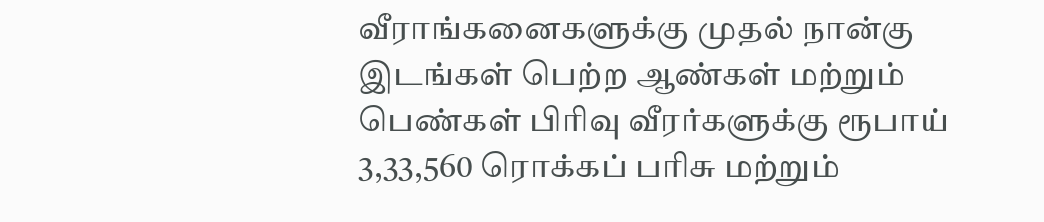வீராங்கனைகளுக்கு முதல் நான்கு இடங்கள் பெற்ற ஆண்கள் மற்றும் பெண்கள் பிரிவு வீரர்களுக்கு ரூபாய் 3,33,560 ரொக்கப் பரிசு மற்றும்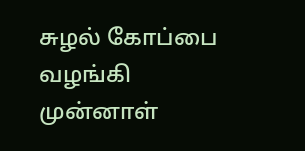சுழல் கோப்பை வழங்கி முன்னாள்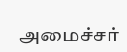அமைச்சர்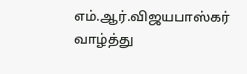எம்.ஆர்.விஜயபாஸ்கர் வாழ்த்து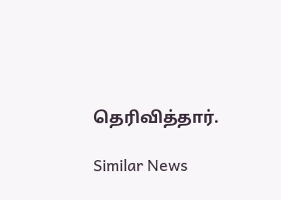தெரிவித்தார்.

Similar News